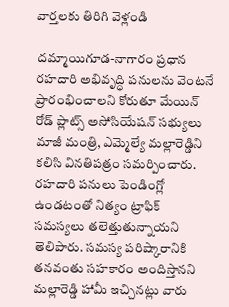వార్తలకు తిరిగి వెళ్లండి

దమ్మాయిగూడ-నాగారం ప్రధాన రహదారి అభివృద్ధి పనులను వెంటనే ప్రారంభించాలని కోరుతూ మేయిన్ రోడ్ ప్లాట్స్ అసోసియేషన్ సభ్యులు మాజీ మంత్రి, ఎమ్మెల్యే మల్లారెడ్డిని కలిసి వినతిపత్రం సమర్పించారు.
రహదారి పనులు పెండింగ్లో ఉండటంతో నిత్యం ట్రాఫిక్ సమస్యలు తలెత్తుతున్నాయని తెలిపారు. సమస్య పరిష్కారానికి తనవంతు సహకారం అందిస్తానని మల్లారెడ్డి హామీ ఇచ్చినట్లు వారు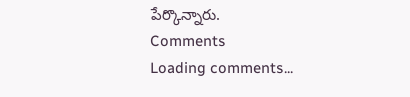పేర్కొన్నారు.
Comments
Loading comments...